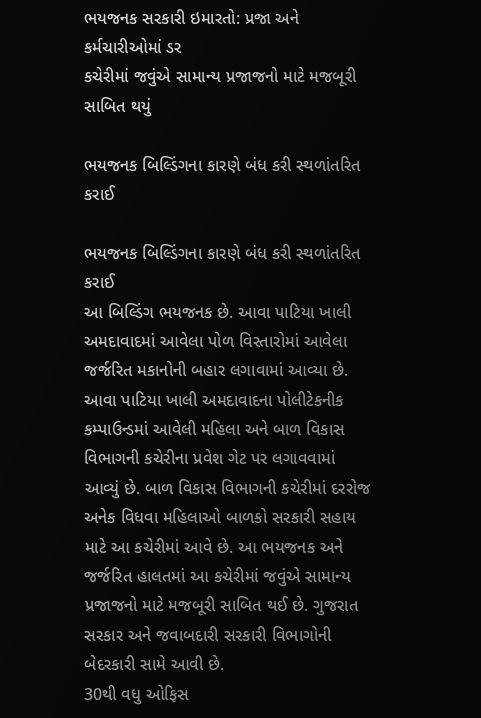ભયજનક સરકારી ઇમારતો: પ્રજા અને કર્મચારીઓમાં ડર
કચેરીમાં જવુંએ સામાન્ય પ્રજાજનો માટે મજબૂરી સાબિત થયું

ભયજનક બિલ્ડિંગના કારણે બંધ કરી સ્થળાંતરિત કરાઈ

ભયજનક બિલ્ડિંગના કારણે બંધ કરી સ્થળાંતરિત કરાઈ
આ બિલ્ડિંગ ભયજનક છે. આવા પાટિયા ખાલી અમદાવાદમાં આવેલા પોળ વિસ્તારોમાં આવેલા જર્જરિત મકાનોની બહાર લગાવામાં આવ્યા છે. આવા પાટિયા ખાલી અમદાવાદના પોલીટેકનીક કમ્પાઉન્ડમાં આવેલી મહિલા અને બાળ વિકાસ વિભાગની કચેરીના પ્રવેશ ગેટ પર લગાવવામાં આવ્યું છે. બાળ વિકાસ વિભાગની કચેરીમાં દરરોજ અનેક વિધવા મહિલાઓ બાળકો સરકારી સહાય માટે આ કચેરીમાં આવે છે. આ ભયજનક અને જર્જરિત હાલતમાં આ કચેરીમાં જવુંએ સામાન્ય પ્રજાજનો માટે મજબૂરી સાબિત થઈ છે. ગુજરાત સરકાર અને જવાબદારી સરકારી વિભાગોની બેદરકારી સામે આવી છે.
30થી વધુ ઓફિસ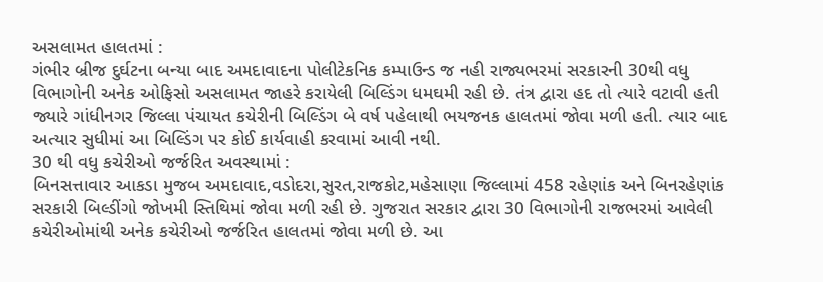અસલામત હાલતમાં :
ગંભીર બ્રીજ દુર્ઘટના બન્યા બાદ અમદાવાદના પોલીટેકનિક કમ્પાઉન્ડ જ નહી રાજ્યભરમાં સરકારની 30થી વધુ વિભાગોની અનેક ઓફિસો અસલામત જાહરે કરાયેલી બિલ્ડિંગ ધમઘમી રહી છે. તંત્ર દ્વારા હદ તો ત્યારે વટાવી હતી જ્યારે ગાંધીનગર જિલ્લા પંચાયત કચેરીની બિલ્ડિંગ બે વર્ષ પહેલાથી ભયજનક હાલતમાં જોવા મળી હતી. ત્યાર બાદ અત્યાર સુધીમાં આ બિલ્ડિંગ પર કોઈ કાર્યવાહી કરવામાં આવી નથી.
30 થી વધુ કચેરીઓ જર્જરિત અવસ્થામાં :
બિનસત્તાવાર આકડા મુજબ અમદાવાદ,વડોદરા,સુરત,રાજકોટ,મહેસાણા જિલ્લામાં 458 રહેણાંક અને બિનરહેણાંક સરકારી બિલ્ડીંગો જોખમી સ્તિથિમાં જોવા મળી રહી છે. ગુજરાત સરકાર દ્વારા 30 વિભાગોની રાજભરમાં આવેલી કચેરીઓમાંથી અનેક કચેરીઓ જર્જરિત હાલતમાં જોવા મળી છે. આ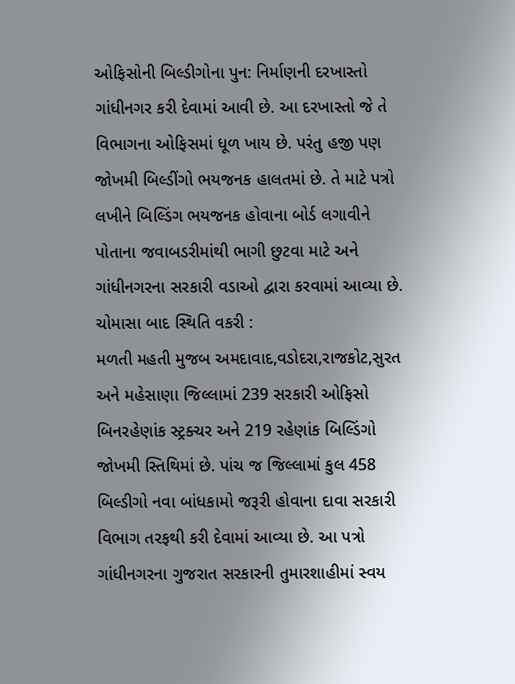ઓફિસોની બિલ્ડીગોના પુન: નિર્માણની દરખાસ્તો ગાંધીનગર કરી દેવામાં આવી છે. આ દરખાસ્તો જે તે વિભાગના ઓફિસમાં ધૂળ ખાય છે. પરંતુ હજી પણ જોખમી બિલ્ડીંગો ભયજનક હાલતમાં છે. તે માટે પત્રો લખીને બિલ્ડિંગ ભયજનક હોવાના બોર્ડ લગાવીને પોતાના જવાબડરીમાંથી ભાગી છુટવા માટે અને ગાંધીનગરના સરકારી વડાઓ દ્વારા કરવામાં આવ્યા છે.
ચોમાસા બાદ સ્થિતિ વકરી :
મળતી મહતી મુજબ અમદાવાદ,વડોદરા,રાજકોટ,સુરત અને મહેસાણા જિલ્લામાં 239 સરકારી ઓફિસો બિનરહેણાંક સ્ટ્રક્ચર અને 219 રહેણાંક બિલ્ડિંગો જોખમી સ્તિથિમાં છે. પાંચ જ જિલ્લામાં કુલ 458 બિલ્ડીગો નવા બાંધકામો જરૂરી હોવાના દાવા સરકારી વિભાગ તરફથી કરી દેવામાં આવ્યા છે. આ પત્રો ગાંધીનગરના ગુજરાત સરકારની તુમારશાહીમાં સ્વય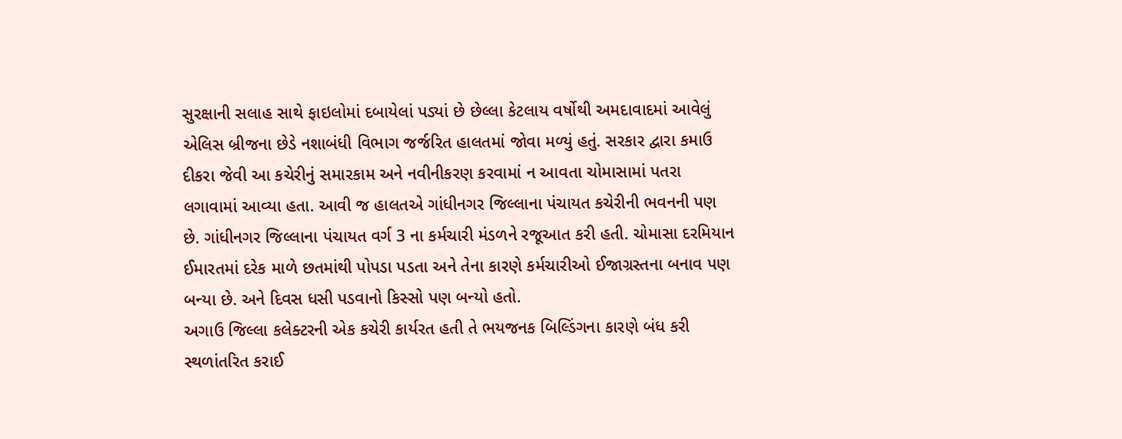સુરક્ષાની સલાહ સાથે ફાઇલોમાં દબાયેલાં પડ્યાં છે છેલ્લા કેટલાય વર્ષોથી અમદાવાદમાં આવેલું એલિસ બ્રીજના છેડે નશાબંધી વિભાગ જર્જરિત હાલતમાં જોવા મળ્યું હતું. સરકાર દ્વારા કમાઉ દીકરા જેવી આ કચેરીનું સમારકામ અને નવીનીકરણ કરવામાં ન આવતા ચોમાસામાં પતરા લગાવામાં આવ્યા હતા. આવી જ હાલતએ ગાંધીનગર જિલ્લાના પંચાયત કચેરીની ભવનની પણ છે. ગાંધીનગર જિલ્લાના પંચાયત વર્ગ 3 ના કર્મચારી મંડળને રજૂઆત કરી હતી. ચોમાસા દરમિયાન ઈમારતમાં દરેક માળે છતમાંથી પોપડા પડતા અને તેના કારણે કર્મચારીઓ ઈજાગ્રસ્તના બનાવ પણ બન્યા છે. અને દિવસ ધસી પડવાનો કિસ્સો પણ બન્યો હતો.
અગાઉ જિલ્લા કલેક્ટરની એક કચેરી કાર્યરત હતી તે ભયજનક બિલ્ડિંગના કારણે બંધ કરી સ્થળાંતરિત કરાઈ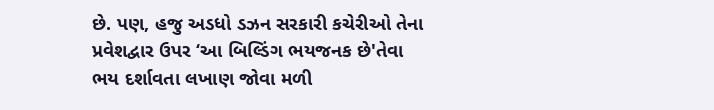છે. પણ, હજુ અડધો ડઝન સરકારી કચેરીઓ તેના પ્રવેશદ્વાર ઉપર ‘આ બિલ્ડિંગ ભયજનક છે'તેવા ભય દર્શાવતા લખાણ જોવા મળી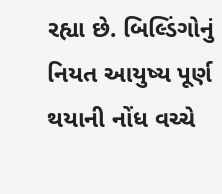રહ્યા છે. બિલ્ડિંગોનું નિયત આયુષ્ય પૂર્ણ થયાની નોંધ વચ્ચે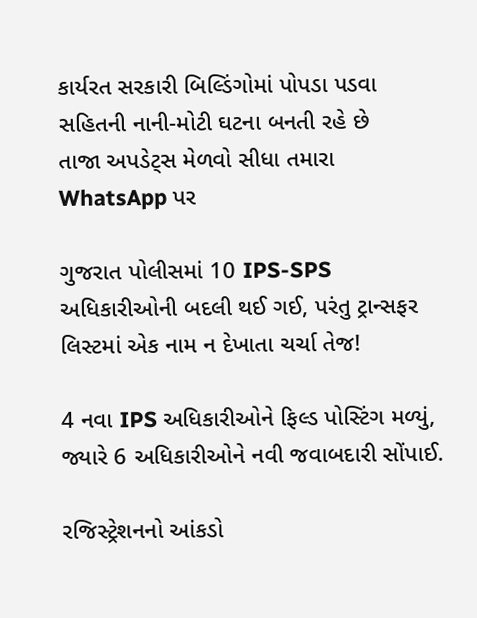કાર્યરત સરકારી બિલ્ડિંગોમાં પોપડા પડવા સહિતની નાની-મોટી ઘટના બનતી રહે છે
તાજા અપડેટ્સ મેળવો સીધા તમારા WhatsApp પર

ગુજરાત પોલીસમાં 10 IPS-SPS અધિકારીઓની બદલી થઈ ગઈ, પરંતુ ટ્રાન્સફર લિસ્ટમાં એક નામ ન દેખાતા ચર્ચા તેજ!

4 નવા IPS અધિકારીઓને ફિલ્ડ પોસ્ટિંગ મળ્યું, જ્યારે 6 અધિકારીઓને નવી જવાબદારી સોંપાઈ.

રજિસ્ટ્રેશનનો આંકડો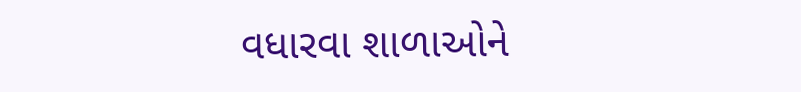વધારવા શાળાઓને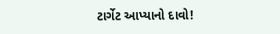ટાર્ગેટ આપ્યાનો દાવો!